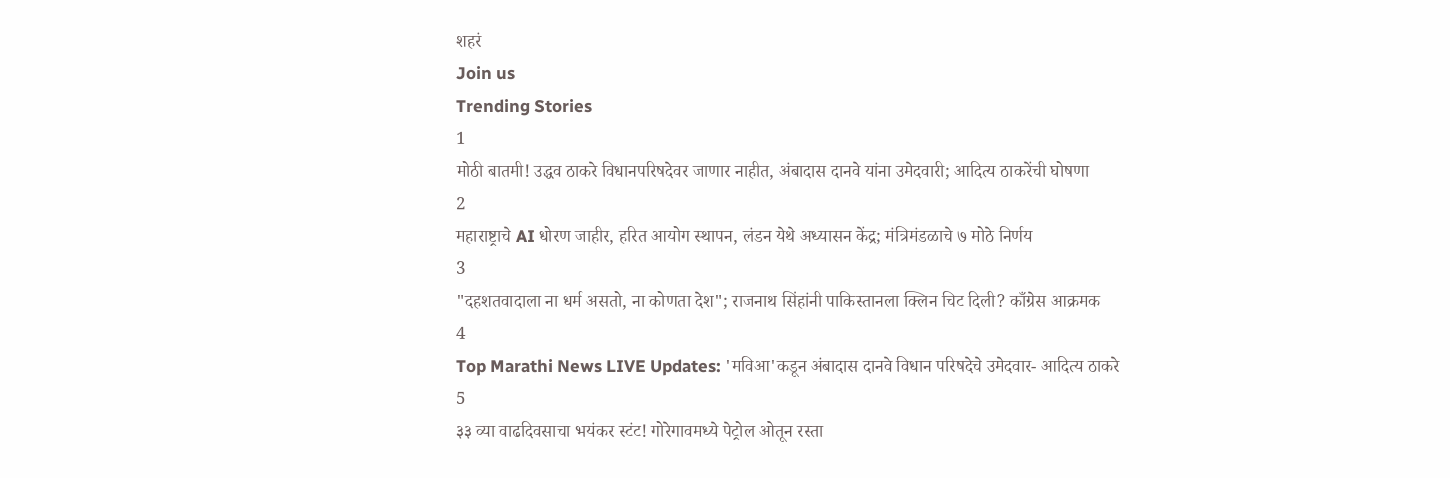शहरं
Join us
Trending Stories
1
मोठी बातमी! उद्धव ठाकरे विधानपरिषदेवर जाणार नाहीत, अंबादास दानवे यांना उमेदवारी; आदित्य ठाकरेंची घोषणा
2
महाराष्ट्राचे AI धोरण जाहीर, हरित आयोग स्थापन, लंडन येथे अध्यासन केंद्र; मंत्रिमंडळाचे ७ मोठे निर्णय
3
"दहशतवादाला ना धर्म असतो, ना कोणता देश"; राजनाथ सिंहांनी पाकिस्तानला क्लिन चिट दिली? काँग्रेस आक्रमक
4
Top Marathi News LIVE Updates: 'मविआ'कडून अंबादास दानवे विधान परिषदेचे उमेदवार- आदित्य ठाकरे
5
३३ व्या वाढदिवसाचा भयंकर स्टंट! गोरेगावमध्ये पेट्रोल ओतून रस्ता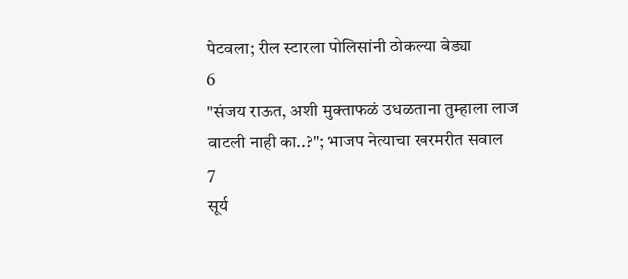पेटवला; रील स्टारला पोलिसांनी ठोकल्या बेड्या
6
"संजय राऊत, अशी मुक्ताफळं उधळताना तुम्हाला लाज वाटली नाही का..?"; भाजप नेत्याचा खरमरीत सवाल
7
सूर्य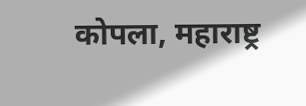कोपला, महाराष्ट्र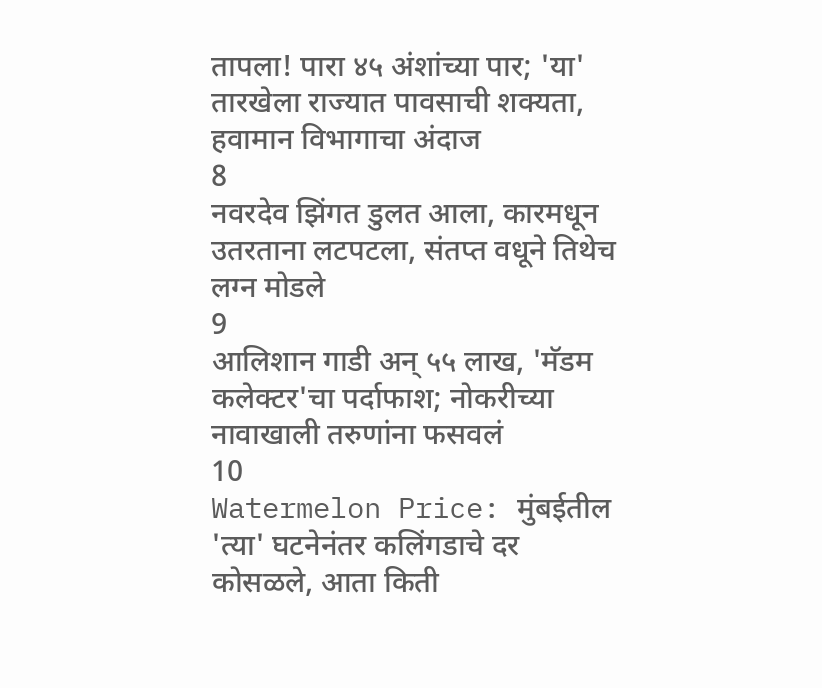तापला! पारा ४५ अंशांच्या पार; 'या' तारखेला राज्यात पावसाची शक्यता, हवामान विभागाचा अंदाज
8
नवरदेव झिंगत डुलत आला, कारमधून उतरताना लटपटला, संतप्त वधूने तिथेच लग्न मोडले
9
आलिशान गाडी अन् ५५ लाख, 'मॅडम कलेक्टर'चा पर्दाफाश; नोकरीच्या नावाखाली तरुणांना फसवलं
10
Watermelon Price: मुंबईतील 'त्या' घटनेनंतर कलिंगडाचे दर कोसळले, आता किती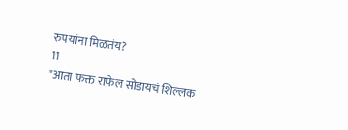रुपयांना मिळतंय?
11
"आता फक्त राफेल सोडायचं शिल्लक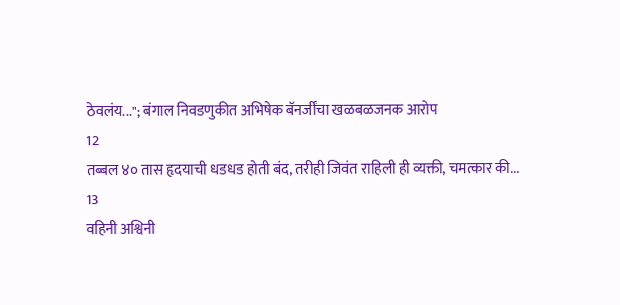ठेवलंय..."; बंगाल निवडणुकीत अभिषेक बॅनर्जींचा खळबळजनक आरोप
12
तब्बल ४० तास हृदयाची धडधड होती बंद, तरीही जिवंत राहिली ही व्यक्ती, चमत्कार की...
13
वहिनी अश्विनी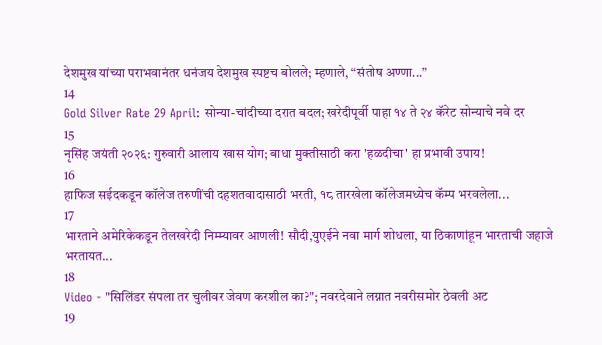देशमुख यांच्या पराभवानंतर धनंजय देशमुख स्पष्टच बोलले; म्हणाले, “संतोष अण्णा...”
14
Gold Silver Rate 29 April: सोन्या-चांदीच्या दरात बदल; खरेदीपूर्वी पाहा १४ ते २४ कॅरेट सोन्याचे नवे दर
15
नृसिंह जयंती २०२६: गुरुवारी आलाय खास योग; बाधा मुक्तीसाठी करा 'हळदीचा' हा प्रभावी उपाय!
16
हाफिज सईदकडून कॉलेज तरुणींची दहशतवादासाठी भरती, १८ तारखेला कॉलेजमध्येच कॅम्प भरवलेला...
17
भारताने अमेरिकेकडून तेलखरेदी निम्म्यावर आणली! सौदी,युएईने नवा मार्ग शोधला, या ठिकाणांहून भारताची जहाजे भरतायत...
18
Video - "सिलिंडर संपला तर चुलीवर जेवण करशील का?"; नवरदेवाने लग्नात नवरीसमोर ठेवली अट
19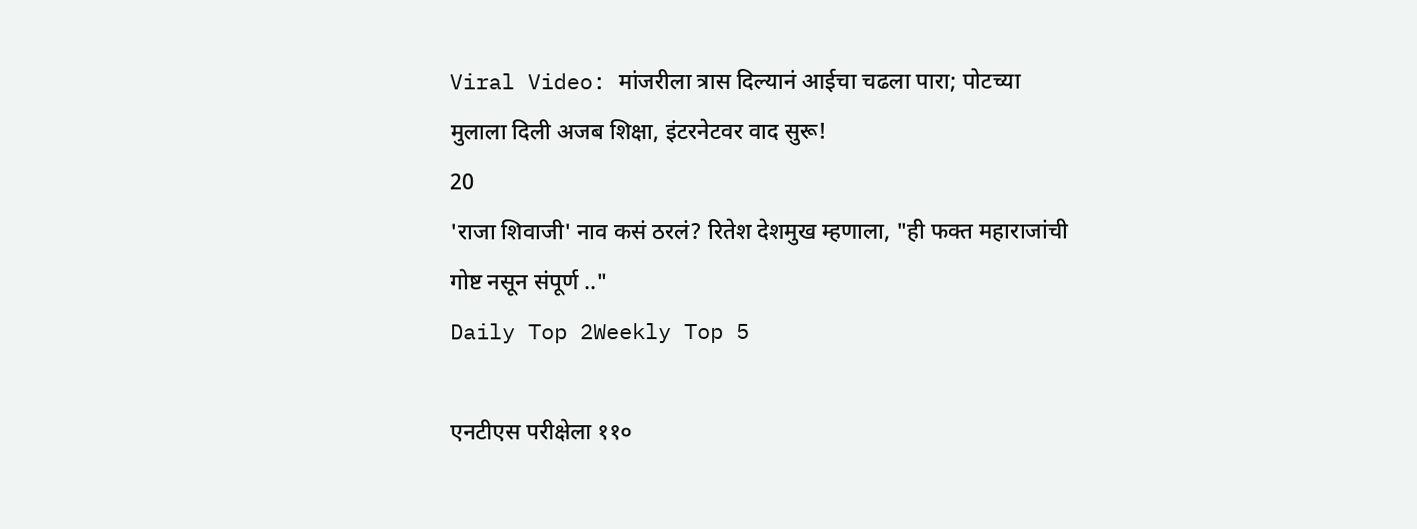Viral Video: मांजरीला त्रास दिल्यानं आईचा चढला पारा; पोटच्या मुलाला दिली अजब शिक्षा, इंटरनेटवर वाद सुरू!
20
'राजा शिवाजी' नाव कसं ठरलं? रितेश देशमुख म्हणाला, "ही फक्त महाराजांची गोष्ट नसून संपूर्ण .."
Daily Top 2Weekly Top 5

एनटीएस परीक्षेला ११०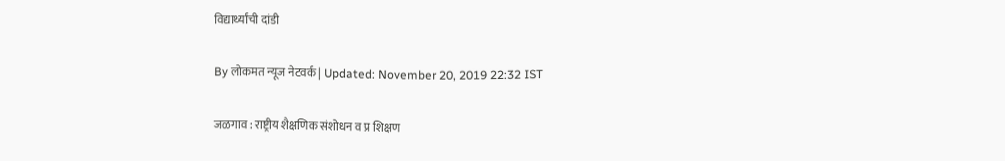विद्यार्थ्यांची दांडी

By लोकमत न्यूज नेटवर्क | Updated: November 20, 2019 22:32 IST

जळगाव : राष्ट्रीय शैक्षणिक संशोधन व प्र शिक्षण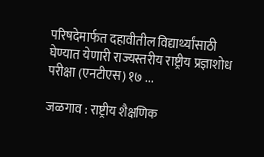परिषदेमार्फत दहावीतील विद्यार्थ्यांसाठी घेण्यात येणारी राज्यस्तरीय राष्ट्रीय प्रज्ञाशोध परीक्षा (एनटीएस) १७ ...

जळगाव : राष्ट्रीय शैक्षणिक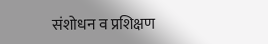संशोधन व प्रशिक्षण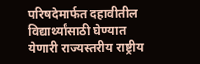परिषदेमार्फत दहावीतील विद्यार्थ्यांसाठी घेण्यात येणारी राज्यस्तरीय राष्ट्रीय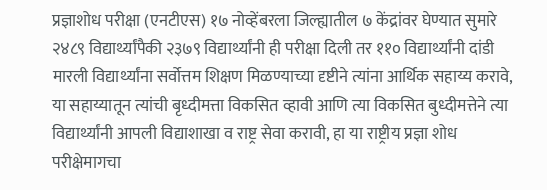प्रज्ञाशोध परीक्षा (एनटीएस) १७ नोव्हेंबरला जिल्ह्यातील ७ केंद्रांवर घेण्यात सुमारे २४८९ विद्यार्थ्यांपैकी २३७९ विद्यार्थ्यांनी ही परीक्षा दिली तर ११० विद्यार्थ्यांनी दांडी मारली विद्यार्थ्यांना सर्वोत्तम शिक्षण मिळण्याच्या दृष्टीने त्यांना आर्थिक सहाय्य करावे, या सहाय्यातून त्यांची बृध्दीमत्ता विकसित व्हावी आणि त्या विकसित बुध्दीमत्तेने त्या विद्यार्थ्यांनी आपली विद्याशाखा व राष्ट्र सेवा करावी, हा या राष्ट्रीय प्रज्ञा शोध परीक्षेमागचा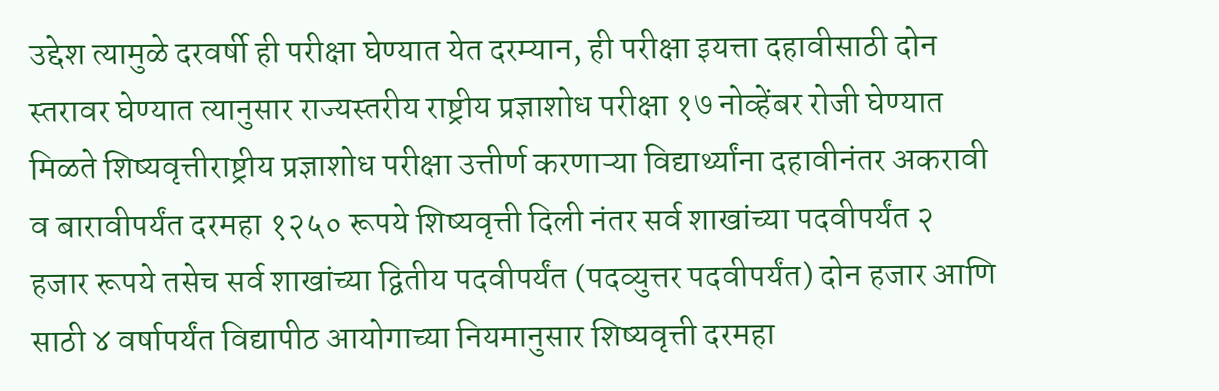उद्देश त्यामुळे दरवर्षी ही परीक्षा घेण्यात येत दरम्यान, ही परीक्षा इयत्ता दहावीसाठी दोन स्तरावर घेण्यात त्यानुसार राज्यस्तरीय राष्ट्रीय प्रज्ञाशोध परीक्षा १७ नोव्हेंबर रोजी घेण्यात मिळते शिष्यवृत्तीराष्ट्रीय प्रज्ञाशोध परीक्षा उत्तीर्ण करणाऱ्या विद्यार्थ्यांना दहावीनंतर अकरावी व बारावीपर्यंत दरमहा १२५० रूपये शिष्यवृत्ती दिली नंतर सर्व शाखांच्या पदवीपर्यंत २ हजार रूपये तसेच सर्व शाखांच्या द्वितीय पदवीपर्यंत (पदव्युत्तर पदवीपर्यंत) दोन हजार आणि साठी ४ वर्षापर्यंत विद्यापीठ आयोगाच्या नियमानुसार शिष्यवृत्ती दरमहा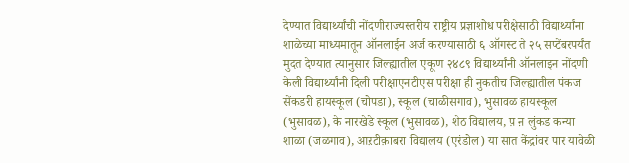देण्यात विद्यार्थ्यांची नोंदणीराज्यस्तरीय राष्ट्रीय प्रज्ञाशोध परीक्षेसाठी विद्यार्थ्यांना शाळेच्या माध्यमातून ऑनलाईन अर्ज करण्यासाठी ६ ऑगस्ट ते २५ सप्टेंबरपर्यंत मुदत देण्यात त्यानुसार जिल्ह्यातील एकूण २४८९ विद्यार्थ्यांनी ऑनलाइन नोंदणी केली विद्यार्थ्यांनी दिली परीक्षाएनटीएस परीक्षा ही नुकतीच जिल्ह्यातील पंकज सेंकडरी हायस्कूल (चोपडा), स्कूल (चाळीसगाव), भुसावळ हायस्कूल (भुसावळ), के नारखेडे स्कूल (भुसावळ), शेठ विद्यालय, प़ ऩ लुंकड कन्या शाळा (जळगाव), आऱटीक़ाबरा विद्यालय (एरंडोल) या सात केंद्रांवर पार यावेळी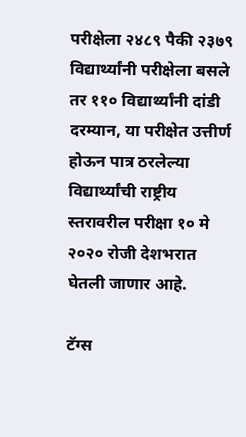परीक्षेला २४८९ पैकी २३७९ विद्यार्थ्यांनी परीक्षेला बसले तर ११० विद्यार्थ्यांनी दांडी दरम्यान, या परीक्षेत उत्तीर्ण होऊन पात्र ठरलेल्या विद्यार्थ्यांची राष्ट्रीय स्तरावरील परीक्षा १० मे २०२० रोजी देशभरात घेतली जाणार आहे.

टॅग्स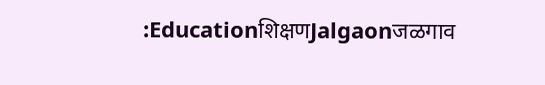:Educationशिक्षणJalgaonजळगाव